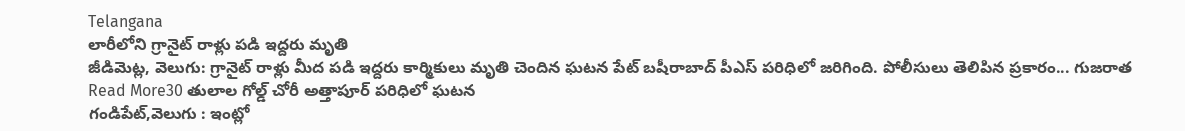Telangana
లారీలోని గ్రానైట్ రాళ్లు పడి ఇద్దరు మృతి
జీడిమెట్ల, వెలుగు: గ్రానైట్ రాళ్లు మీద పడి ఇద్దరు కార్మికులు మృతి చెందిన ఘటన పేట్ బషీరాబాద్ పీఎస్ పరిధిలో జరిగింది. పోలీసులు తెలిపిన ప్రకారం... గుజరాత
Read More30 తులాల గోల్డ్ చోరీ అత్తాపూర్ పరిధిలో ఘటన
గండిపేట్,వెలుగు : ఇంట్లో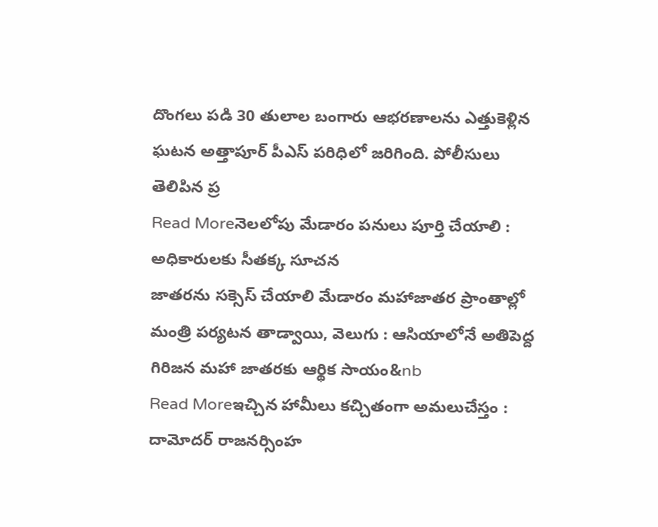దొంగలు పడి 30 తులాల బంగారు ఆభరణాలను ఎత్తుకెళ్లిన ఘటన అత్తాపూర్ పీఎస్ పరిధిలో జరిగింది. పోలీసులు తెలిపిన ప్ర
Read Moreనెలలోపు మేడారం పనులు పూర్తి చేయాలి : అధికారులకు సీతక్క సూచన
జాతరను సక్సెస్ చేయాలి మేడారం మహాజాతర ప్రాంతాల్లో మంత్రి పర్యటన తాడ్వాయి, వెలుగు : ఆసియాలోనే అతిపెద్ద గిరిజన మహా జాతరకు ఆర్థిక సాయం&nb
Read Moreఇచ్చిన హామీలు కచ్చితంగా అమలుచేస్తం : దామోదర్ రాజనర్సింహ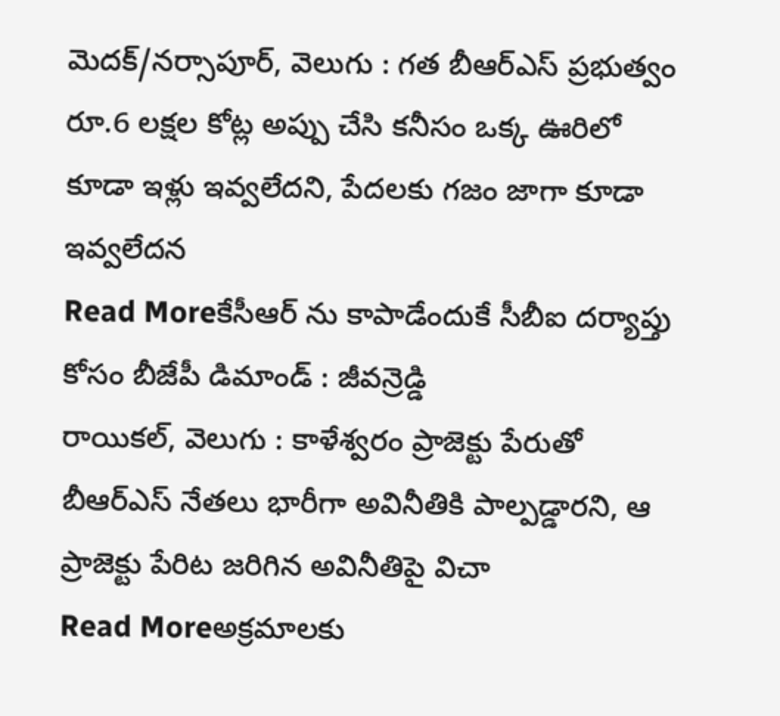మెదక్/నర్సాపూర్, వెలుగు : గత బీఆర్ఎస్ ప్రభుత్వం రూ.6 లక్షల కోట్ల అప్పు చేసి కనీసం ఒక్క ఊరిలో కూడా ఇళ్లు ఇవ్వలేదని, పేదలకు గజం జాగా కూడా ఇవ్వలేదన
Read Moreకేసీఆర్ ను కాపాడేందుకే సీబీఐ దర్యాప్తు కోసం బీజేపీ డిమాండ్ : జీవన్రెడ్డి
రాయికల్, వెలుగు : కాళేశ్వరం ప్రాజెక్టు పేరుతో బీఆర్ఎస్ నేతలు భారీగా అవినీతికి పాల్పడ్డారని, ఆ ప్రాజెక్టు పేరిట జరిగిన అవినీతిపై విచా
Read Moreఅక్రమాలకు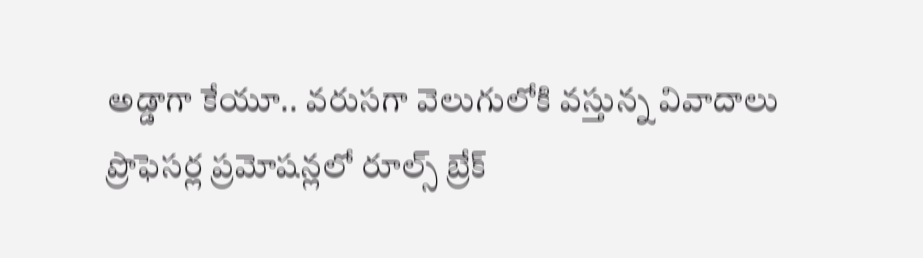అడ్డాగా కేయూ.. వరుసగా వెలుగులోకి వస్తున్న వివాదాలు
ప్రొఫెసర్ల ప్రమోషన్లలో రూల్స్ బ్రేక్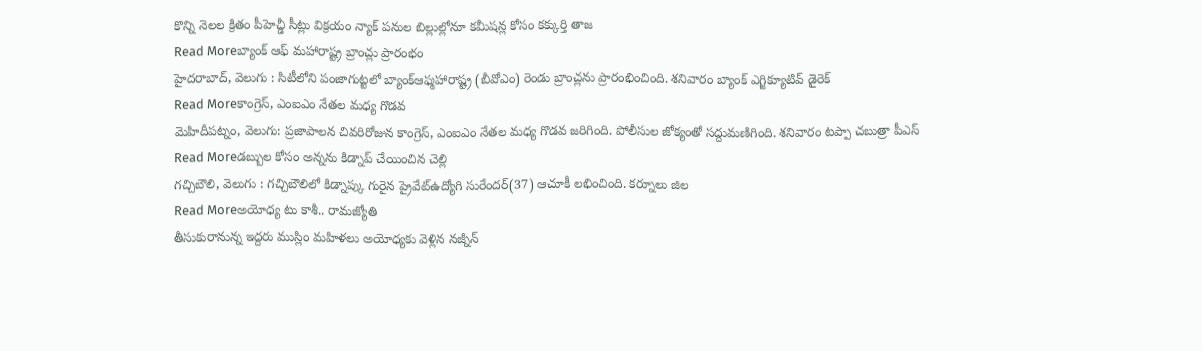కొన్ని నెలల క్రితం పీహెచ్డీ సీట్లు విక్రయం న్యాక్ పనుల బిల్లుల్లోనూ కమీషన్ల కోసం కక్కుర్తి తాజ
Read Moreబ్యాంక్ ఆఫ్ మహారాష్ట్ర బ్రాంచ్లు ప్రారంభం
హైదరాబాద్, వెలుగు : సిటీలోని పంజాగుట్టలో బ్యాంక్ఆఫ్మహారాష్ట్ర (బీవోఎం) రెండు బ్రాంచ్లను ప్రారంభించింది. శనివారం బ్యాంక్ ఎగ్జిక్యూటివ్ డైరెక్
Read Moreకాంగ్రెస్, ఎంఐఎం నేతల మధ్య గొడవ
మెహిదీపట్నం, వెలుగు: ప్రజాపాలన చివరిరోజున కాంగ్రెస్, ఎంఐఎం నేతల మధ్య గొడవ జరిగింది. పోలీసుల జోక్యంతో సద్దుమణిగింది. శనివారం టప్పా చబుత్రా పీఎస్
Read Moreడబ్బుల కోసం అన్నను కిడ్నాప్ చేయించిన చెల్లి
గచ్చిబౌలి, వెలుగు : గచ్చిబౌలిలో కిడ్నాప్కు గురైన ప్రైవేట్ఉద్యోగి సురేందర్(37) ఆచూకీ లభించింది. కర్నూలు జిల
Read Moreఅయోధ్య టు కాశీ.. రామజ్యోతి
తీసుకురానున్న ఇద్దరు ముస్లిం మహిళలు అయోధ్యకు వెళ్లిన నజ్నీన్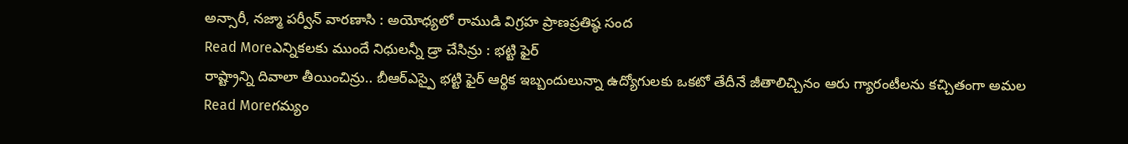అన్సారీ, నజ్మా పర్వీన్ వారణాసి : అయోధ్యలో రాముడి విగ్రహ ప్రాణప్రతిష్ఠ సంద
Read Moreఎన్నికలకు ముందే నిధులన్నీ డ్రా చేసిన్రు : భట్టి ఫైర్
రాష్ట్రాన్ని దివాలా తీయించిన్రు.. బీఆర్ఎస్పై భట్టి ఫైర్ ఆర్థిక ఇబ్బందులున్నా ఉద్యోగులకు ఒకటో తేదీనే జీతాలిచ్చినం ఆరు గ్యారంటీలను కచ్చితంగా అమల
Read Moreగమ్యం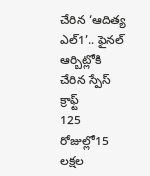చేరిన ‘ఆదిత్య ఎల్1’.. ఫైనల్ ఆర్బిట్లోకి చేరిన స్పేస్ క్రాఫ్ట్
125 రోజుల్లో15 లక్షల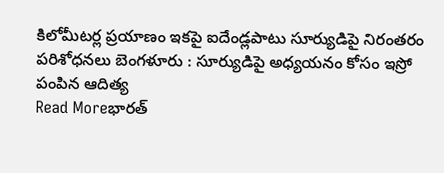కిలోమీటర్ల ప్రయాణం ఇకపై ఐదేండ్లపాటు సూర్యుడిపై నిరంతరం పరిశోధనలు బెంగళూరు : సూర్యుడిపై అధ్యయనం కోసం ఇస్రో పంపిన ఆదిత్య
Read Moreభారత్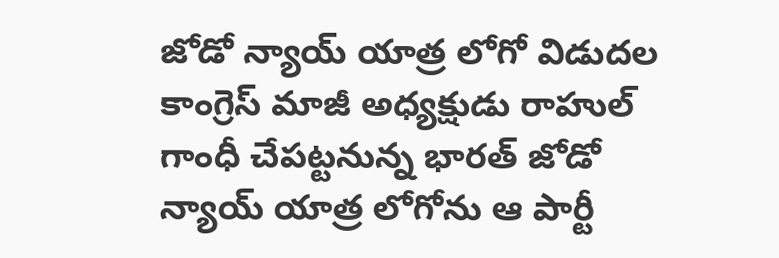జోడో న్యాయ్ యాత్ర లోగో విడుదల
కాంగ్రెస్ మాజీ అధ్యక్షుడు రాహుల్ గాంధీ చేపట్టనున్న భారత్ జోడో న్యాయ్ యాత్ర లోగోను ఆ పార్టీ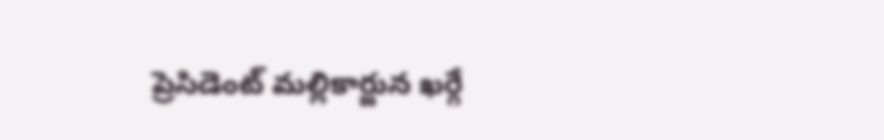ప్రెసిడెంట్ మల్లికార్జున ఖర్గే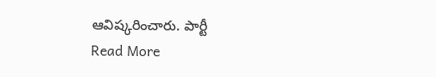ఆవిష్కరించారు. పార్టీ
Read More